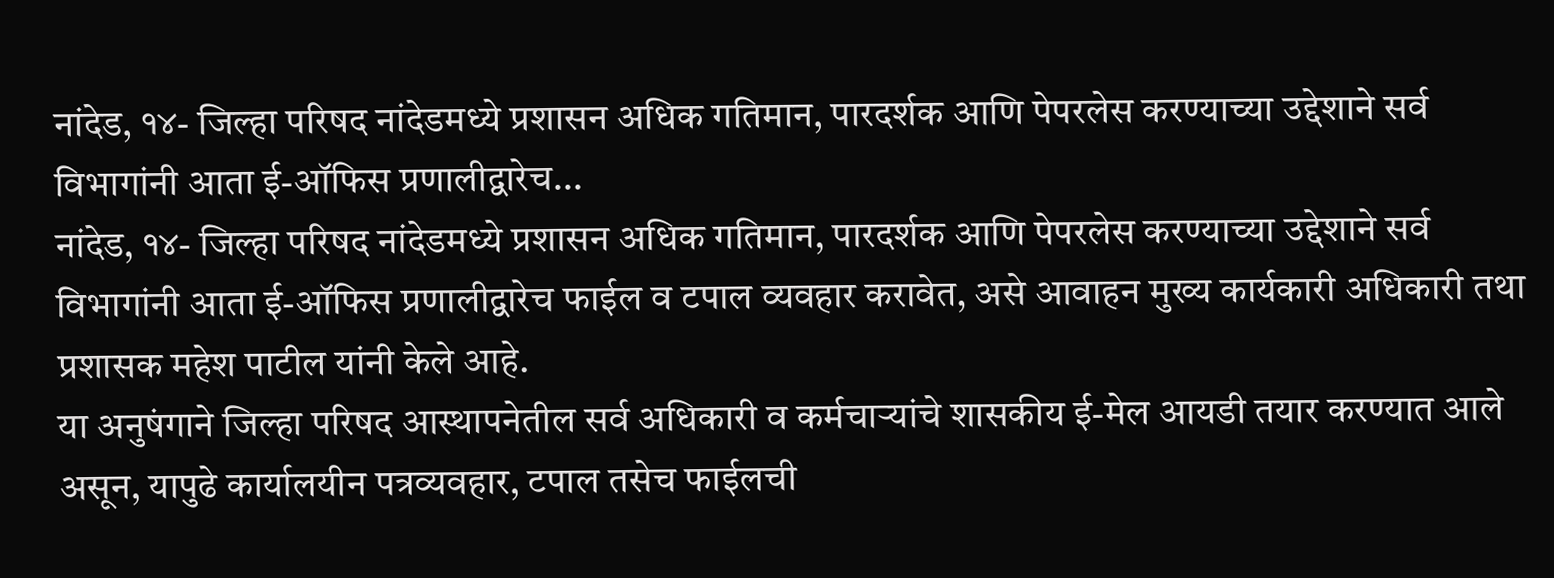नांदेड, १४- जिल्हा परिषद नांदेडमध्ये प्रशासन अधिक गतिमान, पारदर्शक आणि पेपरलेस करण्याच्या उद्देशाने सर्व विभागांनी आता ई-ऑफिस प्रणालीद्वारेच...
नांदेड, १४- जिल्हा परिषद नांदेडमध्ये प्रशासन अधिक गतिमान, पारदर्शक आणि पेपरलेस करण्याच्या उद्देशाने सर्व विभागांनी आता ई-ऑफिस प्रणालीद्वारेच फाईल व टपाल व्यवहार करावेत, असे आवाहन मुख्य कार्यकारी अधिकारी तथा प्रशासक महेश पाटील यांनी केले आहे.
या अनुषंगाने जिल्हा परिषद आस्थापनेतील सर्व अधिकारी व कर्मचाऱ्यांचे शासकीय ई-मेल आयडी तयार करण्यात आले असून, यापुढे कार्यालयीन पत्रव्यवहार, टपाल तसेच फाईलची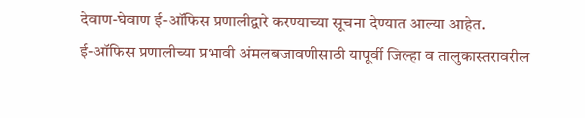देवाण-घेवाण ई-ऑफिस प्रणालीद्वारे करण्याच्या सूचना देण्यात आल्या आहेत.
ई-ऑफिस प्रणालीच्या प्रभावी अंमलबजावणीसाठी यापूर्वी जिल्हा व तालुकास्तरावरील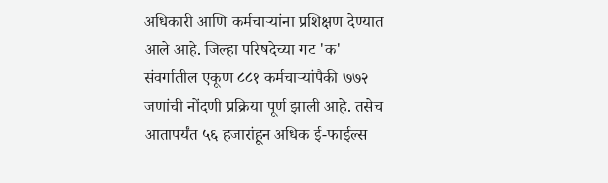अधिकारी आणि कर्मचाऱ्यांना प्रशिक्षण देण्यात आले आहे. जिल्हा परिषदेच्या गट 'क' संवर्गातील एकूण ८८१ कर्मचाऱ्यांपैकी ७७२ जणांची नोंदणी प्रक्रिया पूर्ण झाली आहे. तसेच आतापर्यंत ५६ हजारांहून अधिक ई-फाईल्स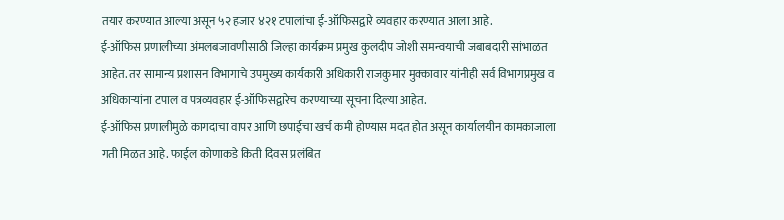तयार करण्यात आल्या असून ५२ हजार ४२१ टपालांचा ई-ऑफिसद्वारे व्यवहार करण्यात आला आहे.
ई-ऑफिस प्रणालीच्या अंमलबजावणीसाठी जिल्हा कार्यक्रम प्रमुख कुलदीप जोशी समन्वयाची जबाबदारी सांभाळत आहेत. तर सामान्य प्रशासन विभागाचे उपमुख्य कार्यकारी अधिकारी राजकुमार मुक्कावार यांनीही सर्व विभागप्रमुख व अधिकाऱ्यांना टपाल व पत्रव्यवहार ई-ऑफिसद्वारेच करण्याच्या सूचना दिल्या आहेत.
ई-ऑफिस प्रणालीमुळे कागदाचा वापर आणि छपाईचा खर्च कमी होण्यास मदत होत असून कार्यालयीन कामकाजाला गती मिळत आहे. फाईल कोणाकडे किती दिवस प्रलंबित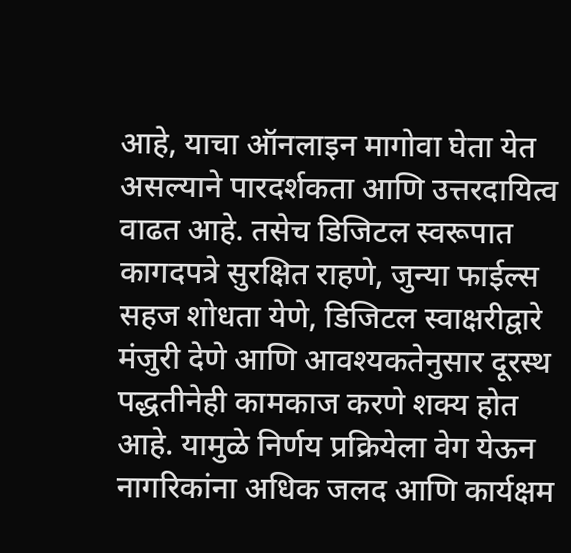आहे, याचा ऑनलाइन मागोवा घेता येत असल्याने पारदर्शकता आणि उत्तरदायित्व वाढत आहे. तसेच डिजिटल स्वरूपात कागदपत्रे सुरक्षित राहणे, जुन्या फाईल्स सहज शोधता येणे, डिजिटल स्वाक्षरीद्वारे मंजुरी देणे आणि आवश्यकतेनुसार दूरस्थ पद्धतीनेही कामकाज करणे शक्य होत आहे. यामुळे निर्णय प्रक्रियेला वेग येऊन नागरिकांना अधिक जलद आणि कार्यक्षम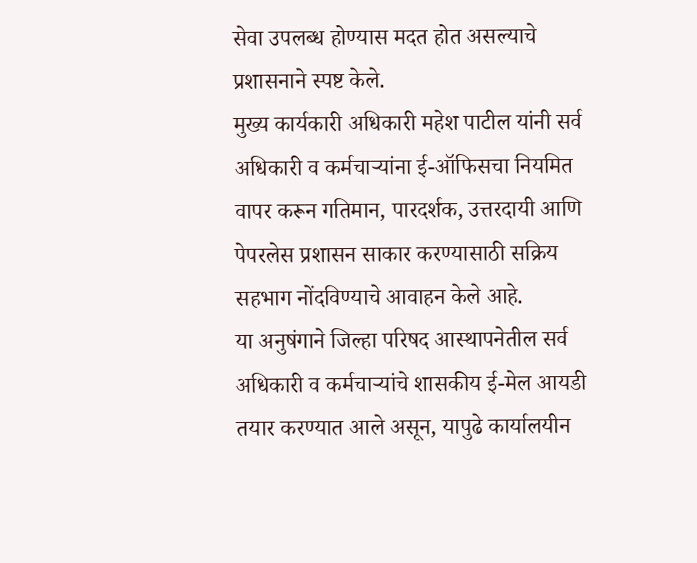सेवा उपलब्ध होण्यास मदत होत असल्याचे प्रशासनाने स्पष्ट केले.
मुख्य कार्यकारी अधिकारी महेश पाटील यांनी सर्व अधिकारी व कर्मचाऱ्यांना ई-ऑफिसचा नियमित वापर करून गतिमान, पारदर्शक, उत्तरदायी आणि पेपरलेस प्रशासन साकार करण्यासाठी सक्रिय सहभाग नोंदविण्याचे आवाहन केले आहे.
या अनुषंगाने जिल्हा परिषद आस्थापनेतील सर्व अधिकारी व कर्मचाऱ्यांचे शासकीय ई-मेल आयडी तयार करण्यात आले असून, यापुढे कार्यालयीन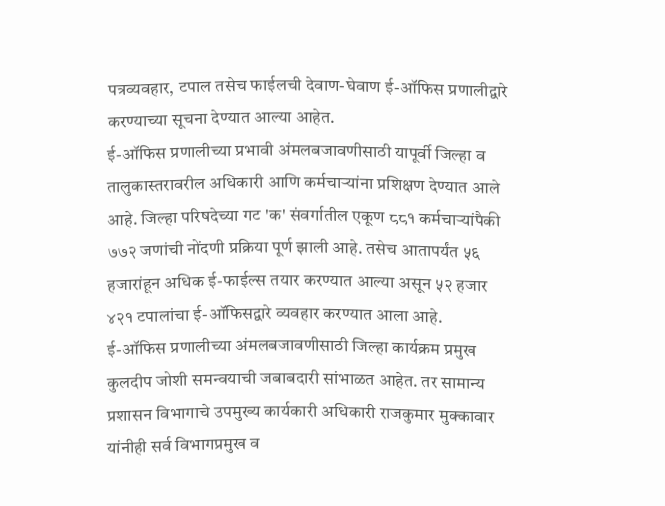पत्रव्यवहार, टपाल तसेच फाईलची देवाण-घेवाण ई-ऑफिस प्रणालीद्वारे करण्याच्या सूचना देण्यात आल्या आहेत.
ई-ऑफिस प्रणालीच्या प्रभावी अंमलबजावणीसाठी यापूर्वी जिल्हा व तालुकास्तरावरील अधिकारी आणि कर्मचाऱ्यांना प्रशिक्षण देण्यात आले आहे. जिल्हा परिषदेच्या गट 'क' संवर्गातील एकूण ८८१ कर्मचाऱ्यांपैकी ७७२ जणांची नोंदणी प्रक्रिया पूर्ण झाली आहे. तसेच आतापर्यंत ५६ हजारांहून अधिक ई-फाईल्स तयार करण्यात आल्या असून ५२ हजार ४२१ टपालांचा ई-ऑफिसद्वारे व्यवहार करण्यात आला आहे.
ई-ऑफिस प्रणालीच्या अंमलबजावणीसाठी जिल्हा कार्यक्रम प्रमुख कुलदीप जोशी समन्वयाची जबाबदारी सांभाळत आहेत. तर सामान्य प्रशासन विभागाचे उपमुख्य कार्यकारी अधिकारी राजकुमार मुक्कावार यांनीही सर्व विभागप्रमुख व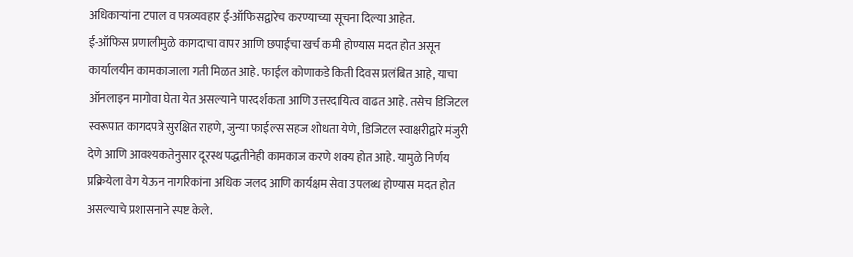अधिकाऱ्यांना टपाल व पत्रव्यवहार ई-ऑफिसद्वारेच करण्याच्या सूचना दिल्या आहेत.
ई-ऑफिस प्रणालीमुळे कागदाचा वापर आणि छपाईचा खर्च कमी होण्यास मदत होत असून कार्यालयीन कामकाजाला गती मिळत आहे. फाईल कोणाकडे किती दिवस प्रलंबित आहे, याचा ऑनलाइन मागोवा घेता येत असल्याने पारदर्शकता आणि उत्तरदायित्व वाढत आहे. तसेच डिजिटल स्वरूपात कागदपत्रे सुरक्षित राहणे, जुन्या फाईल्स सहज शोधता येणे, डिजिटल स्वाक्षरीद्वारे मंजुरी देणे आणि आवश्यकतेनुसार दूरस्थ पद्धतीनेही कामकाज करणे शक्य होत आहे. यामुळे निर्णय प्रक्रियेला वेग येऊन नागरिकांना अधिक जलद आणि कार्यक्षम सेवा उपलब्ध होण्यास मदत होत असल्याचे प्रशासनाने स्पष्ट केले.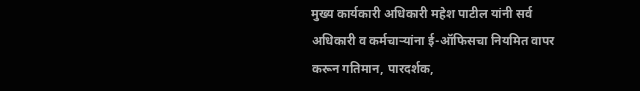मुख्य कार्यकारी अधिकारी महेश पाटील यांनी सर्व अधिकारी व कर्मचाऱ्यांना ई-ऑफिसचा नियमित वापर करून गतिमान, पारदर्शक,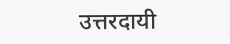उत्तरदायी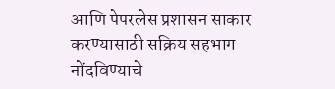आणि पेपरलेस प्रशासन साकार करण्यासाठी सक्रिय सहभाग नोंदविण्याचे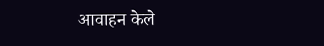आवाहन केले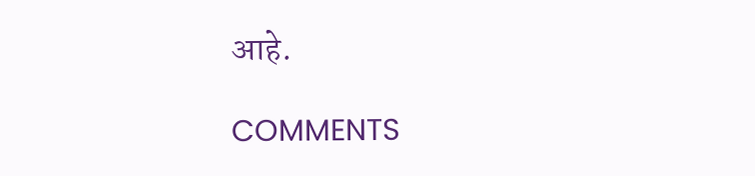आहे.

COMMENTS